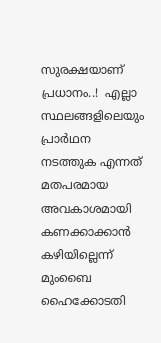സുരക്ഷയാണ് പ്രധാനം..!  എല്ലാ സ്ഥലങ്ങളിലെയും പ്രാര്‍ഥന നടത്തുക എന്നത് മതപരമായ അവകാശമായി കണക്കാക്കാന്‍ കഴിയില്ലെന്ന് മുംബൈ ഹൈക്കോടതി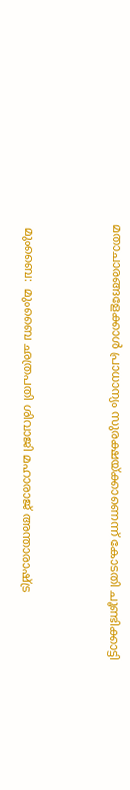മതാചാരങ്ങളേക്കാള്‍ പ്രാധാന്യം സുരക്ഷയ്ക്കാണെന്ന് കോടതി ചൂണ്ടിക്കാട്ടി



 മുംബൈ:  മുംബൈ ഛത്രപതി ശിവാജി മഹാരാജ് അന്താരാഷ്ട്ര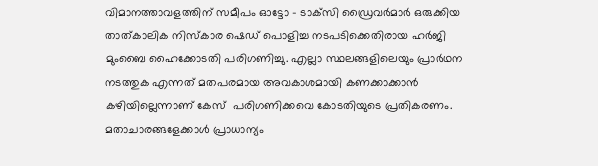വിമാനത്താവളത്തിന് സമീപം ഓട്ടോ - ടാക്‌സി ഡ്രൈവര്‍മാര്‍ ഒരുക്കിയ താത്കാലിക നിസ്‌കാര ഷെഡ് പൊളിച്ച നടപടിക്കെതിരായ ഹര്‍ജി മുംബൈ ഹൈക്കോടതി പരിഗണിച്ചു. എല്ലാ സ്ഥലങ്ങളിലെയും പ്രാര്‍ഥന നടത്തുക എന്നത് മതപരമായ അവകാശമായി കണക്കാക്കാന്‍ കഴിയില്ലെന്നാണ് കേസ്  പരിഗണിക്കവെ കോടതിയുടെ പ്രതികരണം. മതാചാരങ്ങളേക്കാള്‍ പ്രാധാന്യം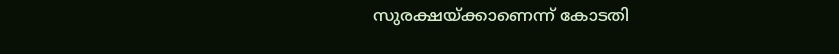സുരക്ഷയ്ക്കാണെന്ന് കോടതി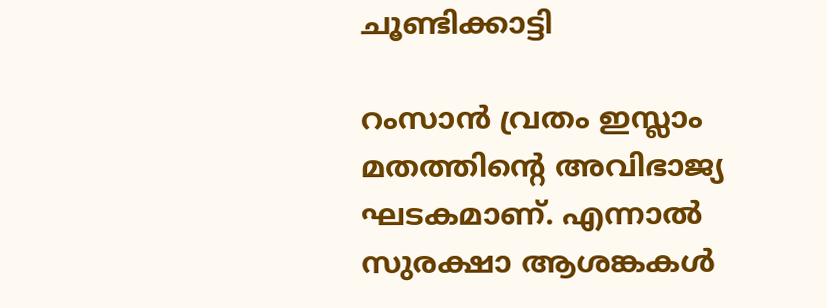ചൂണ്ടിക്കാട്ടി

റംസാന്‍ വ്രതം ഇസ്ലാം മതത്തിന്റെ അവിഭാജ്യ ഘടകമാണ്. എന്നാല്‍ സുരക്ഷാ ആശങ്കകള്‍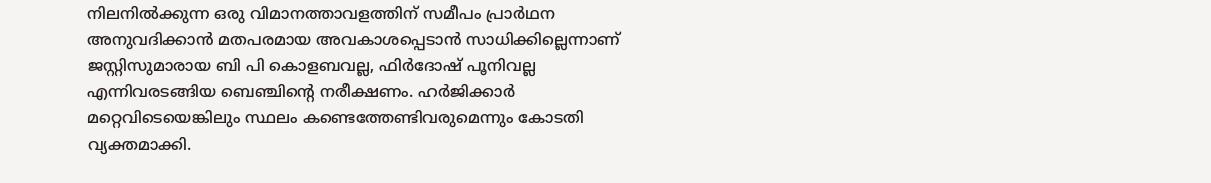നിലനില്‍ക്കുന്ന ഒരു വിമാനത്താവളത്തിന് സമീപം പ്രാര്‍ഥന അനുവദിക്കാന്‍ മതപരമായ അവകാശപ്പെടാന്‍ സാധിക്കില്ലെന്നാണ് ജസ്റ്റിസുമാരായ ബി പി കൊളബവല്ല, ഫിര്‍ദോഷ് പൂനിവല്ല എന്നിവരടങ്ങിയ ബെഞ്ചിന്റെ നരീക്ഷണം. ഹര്‍ജിക്കാര്‍ മറ്റെവിടെയെങ്കിലും സ്ഥലം കണ്ടെത്തേണ്ടിവരുമെന്നും കോടതി വ്യക്തമാക്കി.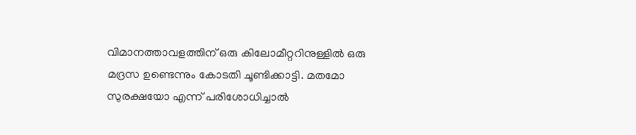വിമാനത്താവളത്തിന് ഒരു കിലോമീറ്ററിനുള്ളില്‍ ഒരു മദ്രസ ഉണ്ടെന്നും കോടതി ചൂണ്ടിക്കാട്ടി. മതമോ സുരക്ഷയോ എന്ന് പരിശോധിച്ചാല്‍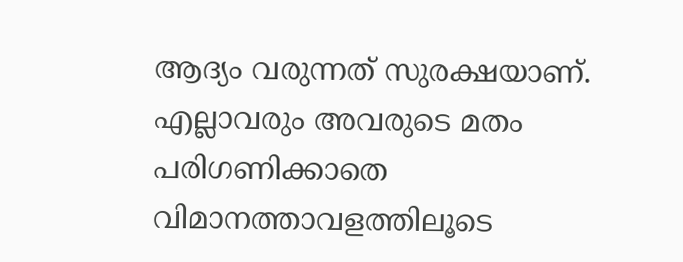ആദ്യം വരുന്നത് സുരക്ഷയാണ്. എല്ലാവരും അവരുടെ മതം പരിഗണിക്കാതെ വിമാനത്താവളത്തിലൂടെ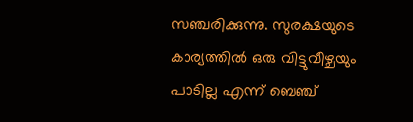സഞ്ചരിക്കുന്നു. സുരക്ഷയുടെ കാര്യത്തില്‍ ഒരു വിട്ടുവീഴ്ചയും പാടില്ല എന്ന് ബെഞ്ച്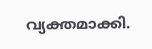വ്യക്തമാക്കി.